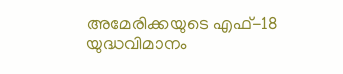അമേരിക്കയുടെ എഫ്-18 യുദ്ധവിമാനം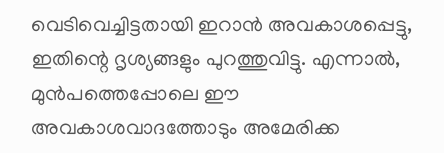വെടിവെച്ചിട്ടതായി ഇറാൻ അവകാശപ്പെട്ടു, ഇതിന്റെ ദൃശ്യങ്ങളും പുറത്തുവിട്ടു. എന്നാൽ, മുൻപത്തെപ്പോലെ ഈ അവകാശവാദത്തോടും അമേരിക്ക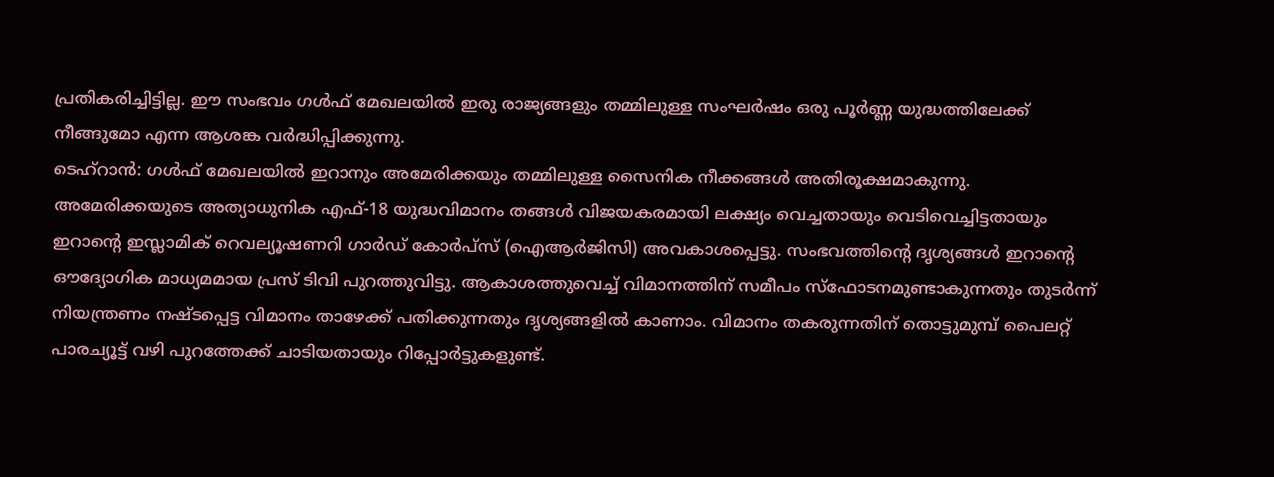പ്രതികരിച്ചിട്ടില്ല. ഈ സംഭവം ഗൾഫ് മേഖലയിൽ ഇരു രാജ്യങ്ങളും തമ്മിലുള്ള സംഘർഷം ഒരു പൂർണ്ണ യുദ്ധത്തിലേക്ക് നീങ്ങുമോ എന്ന ആശങ്ക വർദ്ധിപ്പിക്കുന്നു.
ടെഹ്റാൻ: ഗൾഫ് മേഖലയിൽ ഇറാനും അമേരിക്കയും തമ്മിലുള്ള സൈനിക നീക്കങ്ങൾ അതിരൂക്ഷമാകുന്നു. അമേരിക്കയുടെ അത്യാധുനിക എഫ്-18 യുദ്ധവിമാനം തങ്ങൾ വിജയകരമായി ലക്ഷ്യം വെച്ചതായും വെടിവെച്ചിട്ടതായും ഇറാന്റെ ഇസ്ലാമിക് റെവല്യൂഷണറി ഗാർഡ് കോർപ്സ് (ഐആർജിസി) അവകാശപ്പെട്ടു. സംഭവത്തിന്റെ ദൃശ്യങ്ങൾ ഇറാന്റെ ഔദ്യോഗിക മാധ്യമമായ പ്രസ് ടിവി പുറത്തുവിട്ടു. ആകാശത്തുവെച്ച് വിമാനത്തിന് സമീപം സ്ഫോടനമുണ്ടാകുന്നതും തുടർന്ന് നിയന്ത്രണം നഷ്ടപ്പെട്ട വിമാനം താഴേക്ക് പതിക്കുന്നതും ദൃശ്യങ്ങളിൽ കാണാം. വിമാനം തകരുന്നതിന് തൊട്ടുമുമ്പ് പൈലറ്റ് പാരച്യൂട്ട് വഴി പുറത്തേക്ക് ചാടിയതായും റിപ്പോർട്ടുകളുണ്ട്.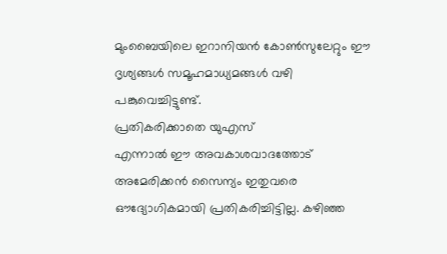മുംബൈയിലെ ഇറാനിയൻ കോൺസുലേറ്റും ഈ ദൃശ്യങ്ങൾ സമൂഹമാധ്യമങ്ങൾ വഴി പങ്കുവെച്ചിട്ടുണ്ട്.
പ്രതികരിക്കാതെ യുഎസ്
എന്നാൽ ഈ അവകാശവാദത്തോട് അമേരിക്കൻ സൈന്യം ഇതുവരെ ഔദ്യോഗികമായി പ്രതികരിച്ചിട്ടില്ല. കഴിഞ്ഞ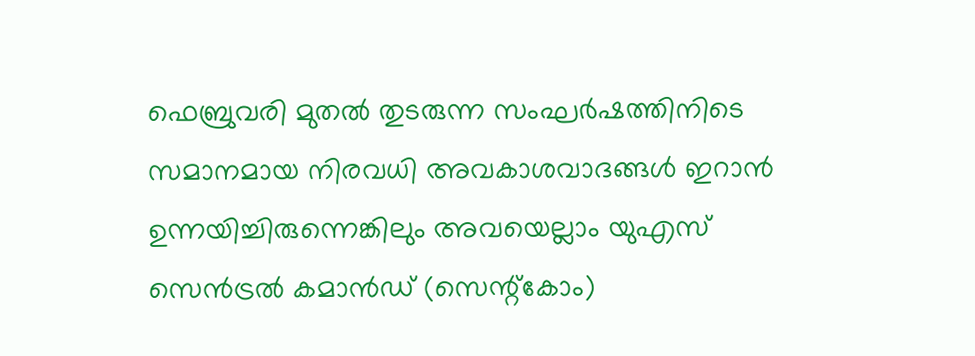ഫെബ്രുവരി മുതൽ തുടരുന്ന സംഘർഷത്തിനിടെ സമാനമായ നിരവധി അവകാശവാദങ്ങൾ ഇറാൻ ഉന്നയിച്ചിരുന്നെങ്കിലും അവയെല്ലാം യുഎസ് സെൻട്രൽ കമാൻഡ് (സെന്റ്കോം)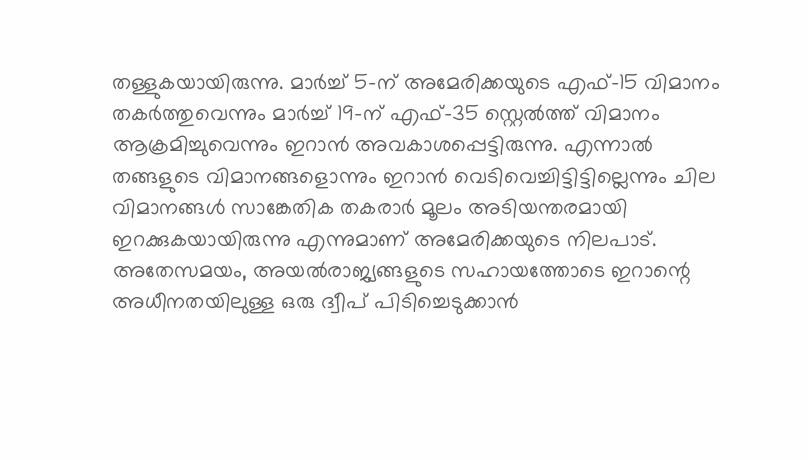തള്ളുകയായിരുന്നു. മാർച്ച് 5-ന് അമേരിക്കയുടെ എഫ്-15 വിമാനം തകർത്തുവെന്നും മാർച്ച് 19-ന് എഫ്-35 സ്റ്റെൽത്ത് വിമാനം ആക്രമിച്ചുവെന്നും ഇറാൻ അവകാശപ്പെട്ടിരുന്നു. എന്നാൽ തങ്ങളുടെ വിമാനങ്ങളൊന്നും ഇറാൻ വെടിവെച്ചിട്ടിട്ടില്ലെന്നും ചില വിമാനങ്ങൾ സാങ്കേതിക തകരാർ മൂലം അടിയന്തരമായി ഇറക്കുകയായിരുന്നു എന്നുമാണ് അമേരിക്കയുടെ നിലപാട്.
അതേസമയം, അയൽരാജ്യങ്ങളുടെ സഹായത്തോടെ ഇറാന്റെ അധീനതയിലുള്ള ഒരു ദ്വീപ് പിടിച്ചെടുക്കാൻ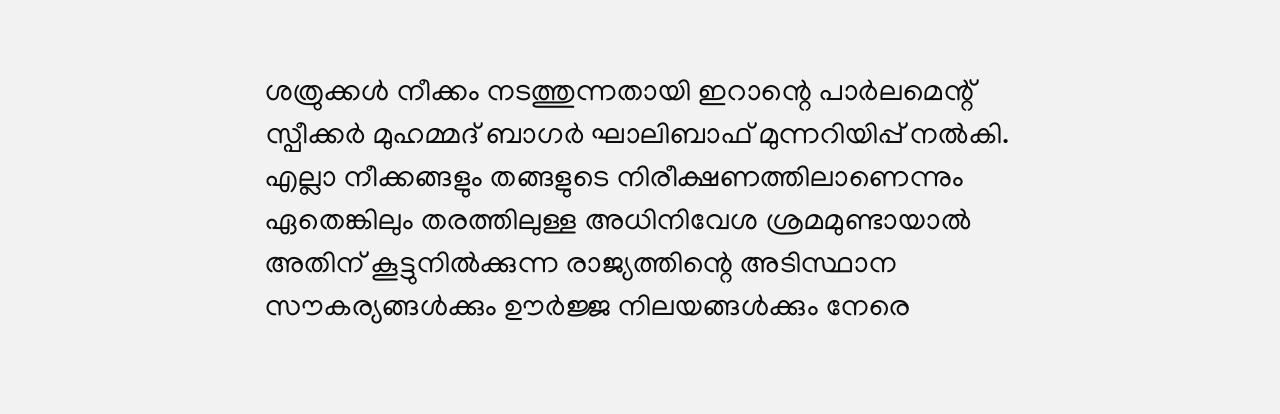ശത്രുക്കൾ നീക്കം നടത്തുന്നതായി ഇറാന്റെ പാർലമെന്റ് സ്പീക്കർ മുഹമ്മദ് ബാഗർ ഘാലിബാഫ് മുന്നറിയിപ്പ് നൽകി. എല്ലാ നീക്കങ്ങളും തങ്ങളുടെ നിരീക്ഷണത്തിലാണെന്നും ഏതെങ്കിലും തരത്തിലുള്ള അധിനിവേശ ശ്രമമുണ്ടായാൽ അതിന് കൂട്ടുനിൽക്കുന്ന രാജ്യത്തിന്റെ അടിസ്ഥാന സൗകര്യങ്ങൾക്കും ഊർജ്ജ നിലയങ്ങൾക്കും നേരെ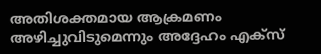അതിശക്തമായ ആക്രമണം അഴിച്ചുവിടുമെന്നും അദ്ദേഹം എക്സ്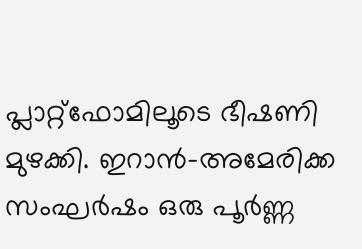പ്ലാറ്റ്ഫോമിലൂടെ ഭീഷണി മുഴക്കി. ഇറാൻ-അമേരിക്ക സംഘർഷം ഒരു പൂർണ്ണ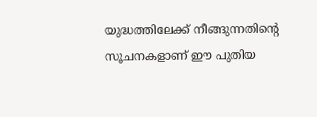യുദ്ധത്തിലേക്ക് നീങ്ങുന്നതിന്റെ സൂചനകളാണ് ഈ പുതിയ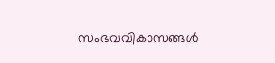സംഭവവികാസങ്ങൾ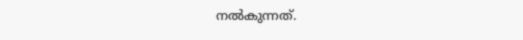നൽകുന്നത്.